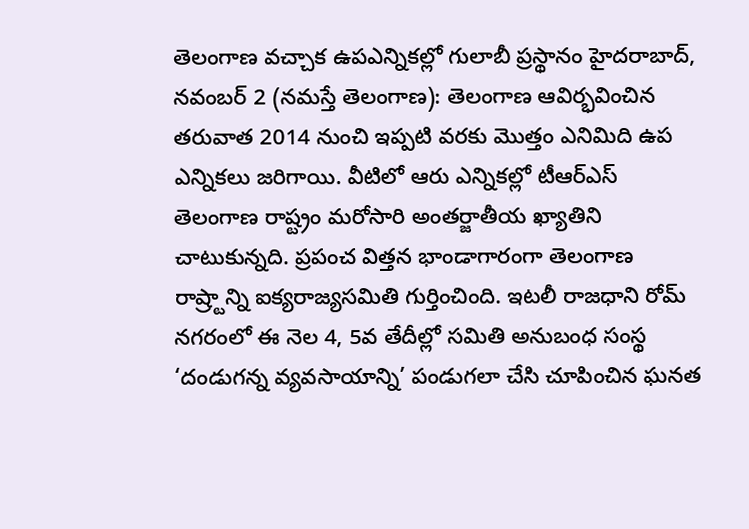తెలంగాణ వచ్చాక ఉపఎన్నికల్లో గులాబీ ప్రస్థానం హైదరాబాద్, నవంబర్ 2 (నమస్తే తెలంగాణ): తెలంగాణ ఆవిర్భవించిన తరువాత 2014 నుంచి ఇప్పటి వరకు మొత్తం ఎనిమిది ఉప ఎన్నికలు జరిగాయి. వీటిలో ఆరు ఎన్నికల్లో టీఆర్ఎస్
తెలంగాణ రాష్ట్రం మరోసారి అంతర్జాతీయ ఖ్యాతిని చాటుకున్నది. ప్రపంచ విత్తన భాండాగారంగా తెలంగాణ రాష్ర్టాన్ని ఐక్యరాజ్యసమితి గుర్తించింది. ఇటలీ రాజధాని రోమ్ నగరంలో ఈ నెల 4, 5వ తేదీల్లో సమితి అనుబంధ సంస్థ
‘దండుగన్న వ్యవసాయాన్ని’ పండుగలా చేసి చూపించిన ఘనత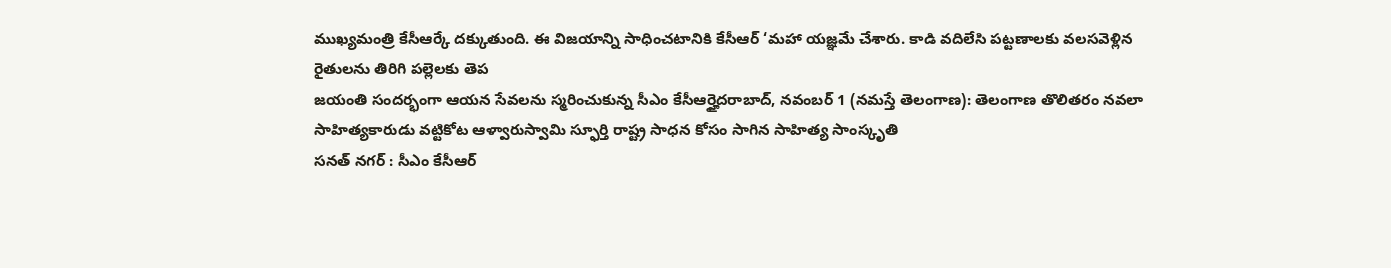ముఖ్యమంత్రి కేసీఆర్కే దక్కుతుంది. ఈ విజయాన్ని సాధించటానికి కేసీఆర్ ‘మహా యజ్ఞమే చేశారు. కాడి వదిలేసి పట్టణాలకు వలసవెళ్లిన రైతులను తిరిగి పల్లెలకు తెప
జయంతి సందర్భంగా ఆయన సేవలను స్మరించుకున్న సీఎం కేసీఆర్హైదరాబాద్, నవంబర్ 1 (నమస్తే తెలంగాణ): తెలంగాణ తొలితరం నవలా సాహిత్యకారుడు వట్టికోట ఆళ్వారుస్వామి స్ఫూర్తి రాష్ట్ర సాధన కోసం సాగిన సాహిత్య సాంస్కృతి
సనత్ నగర్ : సీఎం కేసీఆర్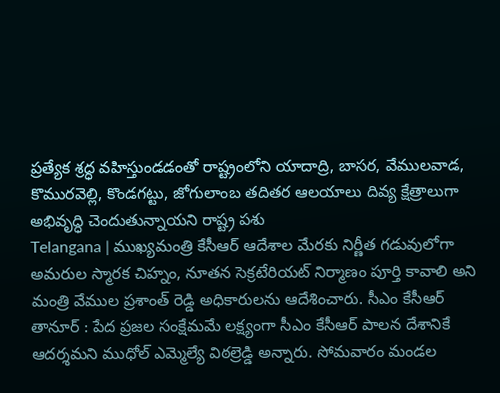ప్రత్యేక శ్రద్ధ వహిస్తుండడంతో రాష్ట్రంలోని యాదాద్రి, బాసర, వేములవాడ, కొమురవెల్లి, కొండగట్టు, జోగులాంబ తదితర ఆలయాలు దివ్య క్షేత్రాలుగా అభివృద్ధి చెందుతున్నాయని రాష్ట్ర పశు
Telangana | ముఖ్యమంత్రి కేసీఆర్ ఆదేశాల మేరకు నిర్ణీత గడువులోగా అమరుల స్మారక చిహ్నం, నూతన సెక్రటేరియట్ నిర్మాణం పూర్తి కావాలి అని మంత్రి వేముల ప్రశాంత్ రెడ్డి అధికారులను ఆదేశించారు. సీఎం కేసీఆర్
తానూర్ : పేద ప్రజల సంక్షేమమే లక్ష్యంగా సీఎం కేసీఆర్ పాలన దేశానికే ఆదర్శమని ముధోల్ ఎమ్మెల్యే విఠల్రెడ్డి అన్నారు. సోమవారం మండల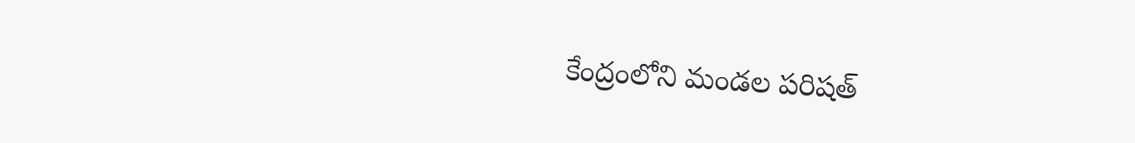కేంద్రంలోని మండల పరిషత్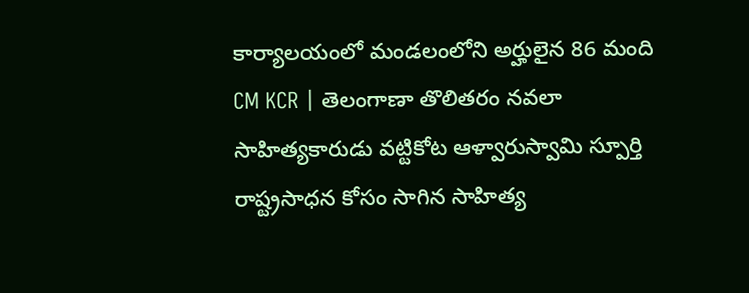కార్యాలయంలో మండలంలోని అర్హులైన 86 మంది
CM KCR | తెలంగాణా తొలితరం నవలా సాహిత్యకారుడు వట్టికోట ఆళ్వారుస్వామి స్పూర్తి రాష్ట్రసాధన కోసం సాగిన సాహిత్య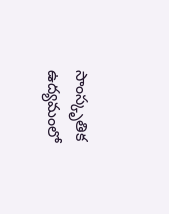సాంస్కృతిక ఉద్యమంలో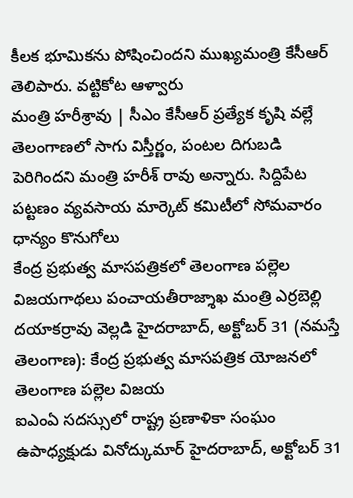కీలక భూమికను పోషించిందని ముఖ్యమంత్రి కేసీఆర్ తెలిపారు. వట్టికోట ఆళ్వారు
మంత్రి హరీశ్రావు | సీఎం కేసీఆర్ ప్రత్యేక కృషి వల్లే తెలంగాణలో సాగు విస్తీర్ణం, పంటల దిగుబడి పెరిగిందని మంత్రి హరీశ్ రావు అన్నారు. సిద్దిపేట పట్టణం వ్యవసాయ మార్కెట్ కమిటీలో సోమవారం ధాన్యం కొనుగోలు
కేంద్ర ప్రభుత్వ మాసపత్రికలో తెలంగాణ పల్లెల విజయగాథలు పంచాయతీరాజ్శాఖ మంత్రి ఎర్రబెల్లి దయాకర్రావు వెల్లడి హైదరాబాద్, అక్టోబర్ 31 (నమస్తే తెలంగాణ): కేంద్ర ప్రభుత్వ మాసపత్రిక యోజనలో తెలంగాణ పల్లెల విజయ
ఐఎంఏ సదస్సులో రాష్ట్ర ప్రణాళికా సంఘం ఉపాధ్యక్షుడు వినోద్కుమార్ హైదరాబాద్, అక్టోబర్ 31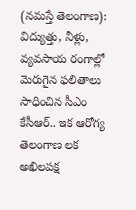(నమస్తే తెలంగాణ): విద్యుత్తు, నీళ్లు, వ్యవసాయ రంగాల్లో మెరుగైన ఫలితాలు సాధించిన సీఎం కేసీఆర్.. ఇక ఆరోగ్య తెలంగాణ లక
అఖిలపక్ష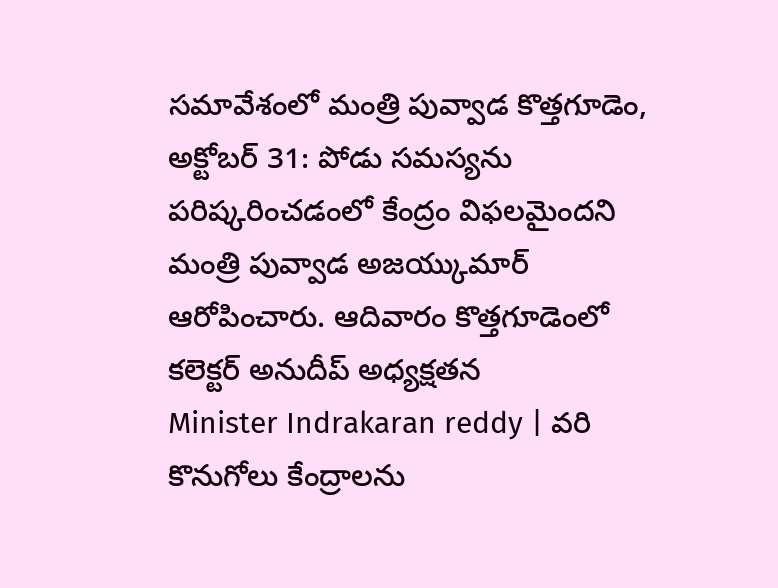సమావేశంలో మంత్రి పువ్వాడ కొత్తగూడెం, అక్టోబర్ 31: పోడు సమస్యను పరిష్కరించడంలో కేంద్రం విఫలమైందని మంత్రి పువ్వాడ అజయ్కుమార్ ఆరోపించారు. ఆదివారం కొత్తగూడెంలో కలెక్టర్ అనుదీప్ అధ్యక్షతన
Minister Indrakaran reddy | వరి కొనుగోలు కేంద్రాలను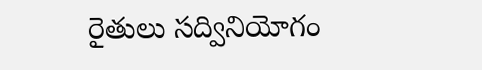రైతులు సద్వినియోగం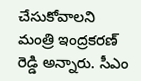చేసుకోవాలని మంత్రి ఇంద్రకరణ్ రెడ్డి అన్నారు. సీఎం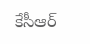కేసీఆర్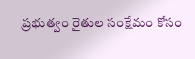ప్రభుత్వం రైతుల సంక్షేమం కోసం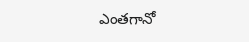ఎంతగానో